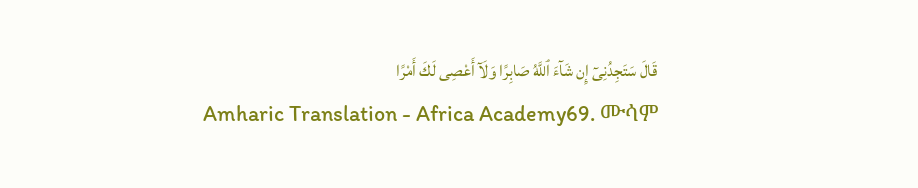قَالَ سَتَجِدُنِىٓ إِن شَآءَ ٱللَّهُ صَابِرًا وَلَآ أَعْصِى لَكَ أَمْرًا
Amharic Translation - Africa Academy69. ሙሳም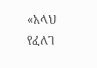«አላህ የፈለገ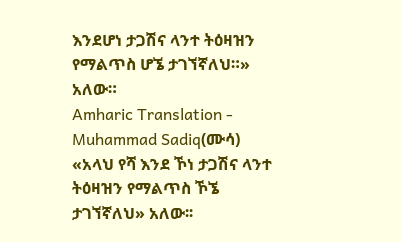እንደሆነ ታጋሽና ላንተ ትዕዛዝን የማልጥስ ሆኜ ታገኘኛለህ።» አለው።
Amharic Translation - Muhammad Sadiq(ሙሳ) «አላህ የሻ እንደ ኾነ ታጋሽና ላንተ ትዕዛዝን የማልጥስ ኾኜ ታገኘኛለህ» አለው፡፡